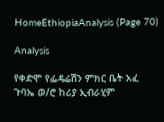HomeEthiopiaAnalysis (Page 70)

Analysis

የቀድሞ የፌዴሬሽን ምክር ቤት አፈ ጉባኤ ወ/ሮ ከሪያ ኢብራሂም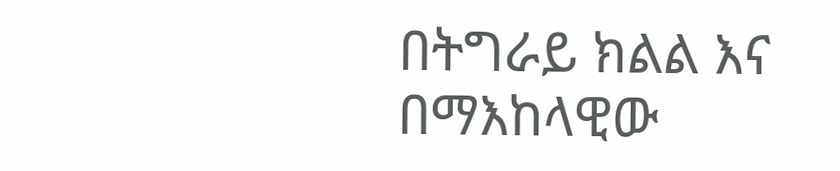በትግራይ ክልል እና በማእከላዊው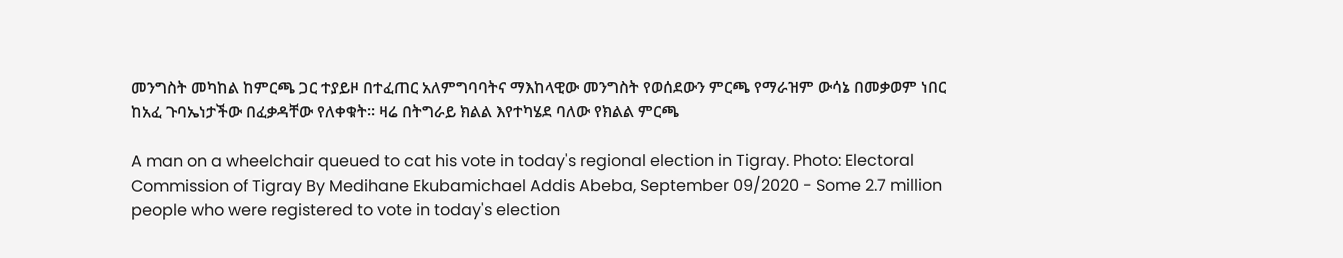መንግስት መካከል ከምርጫ ጋር ተያይዞ በተፈጠር አለምግባባትና ማእከላዊው መንግስት የወሰደውን ምርጫ የማራዝም ውሳኔ በመቃወም ነበር ከአፈ ጉባኤነታችው በፈቃዳቸው የለቀቁት። ዛሬ በትግራይ ክልል እየተካሄደ ባለው የክልል ምርጫ

A man on a wheelchair queued to cat his vote in today's regional election in Tigray. Photo: Electoral Commission of Tigray By Medihane Ekubamichael Addis Abeba, September 09/2020 - Some 2.7 million people who were registered to vote in today's election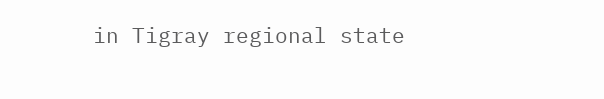in Tigray regional state